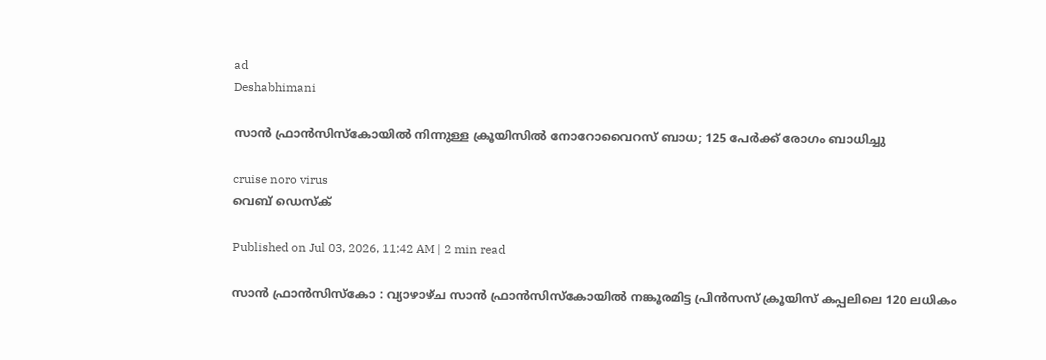ad
Deshabhimani

സാൻ ഫ്രാൻസിസ്കോയിൽ നിന്നുള്ള ക്രൂയിസിൽ നോറോവൈറസ് ബാധ; 125 പേര്‍ക്ക് രോഗം ബാധിച്ചു

cruise noro virus
വെബ് ഡെസ്ക്

Published on Jul 03, 2026, 11:42 AM | 2 min read

സാൻ ഫ്രാൻസിസ്കോ : വ്യാഴാഴ്ച സാൻ ഫ്രാൻസിസ്കോയിൽ നങ്കൂരമിട്ട പ്രിൻസസ് ക്രൂയിസ് കപ്പലിലെ 120 ലധികം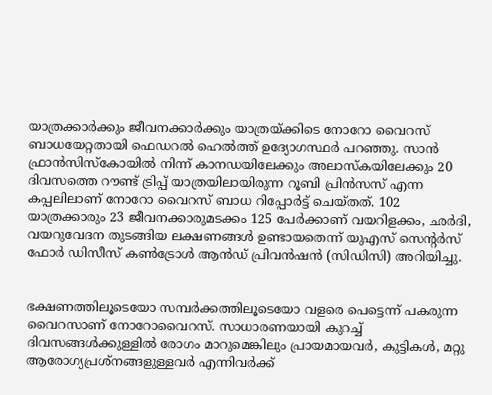യാത്രക്കാർക്കും ജീവനക്കാർക്കും യാത്രയ്ക്കിടെ നോറോ വൈറസ് ബാധയേറ്റതായി ഫെഡറൽ ഹെൽത്ത് ഉദ്യോഗസ്ഥർ പറഞ്ഞു. സാൻ ഫ്രാൻസിസ്കോയിൽ നിന്ന് കാനഡയിലേക്കും അലാസ്കയിലേക്കും 20 ദിവസത്തെ റൗണ്ട് ട്രിപ്പ് യാത്രയിലായിരുന്ന റൂബി പ്രിൻസസ് എന്ന കപ്പലിലാണ് നോറോ വൈറസ് ബാധ റിപ്പോർട്ട് ചെയ്തത്. 102 യാത്രക്കാരും 23 ജീവനക്കാരുമടക്കം 125 പേർക്കാണ് വയറിളക്കം, ഛർദി, വയറുവേദന തുടങ്ങിയ ലക്ഷണങ്ങൾ ഉണ്ടായതെന്ന് യുഎസ് സെന്റർസ് ഫോർ ഡിസീസ് കൺട്രോൾ ആൻഡ് പ്രിവൻഷൻ (സിഡിസി) അറിയിച്ചു.


ഭക്ഷണത്തിലൂടെയോ സമ്പർക്കത്തിലൂടെയോ വളരെ പെട്ടെന്ന് പകരുന്ന വൈറസാണ് നോറോവൈറസ്. സാധാരണയായി കുറച്ച് ദിവസങ്ങൾക്കുള്ളിൽ രോഗം മാറുമെങ്കിലും പ്രായമായവർ, കുട്ടികൾ, മറ്റു ആരോഗ്യപ്രശ്നങ്ങളുള്ളവർ എന്നിവർക്ക്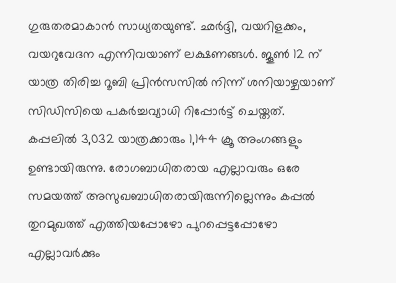ഗുരുതരമാകാൻ സാധ്യതയുണ്ട്. ഛർദ്ദി, വയറിളക്കം, വയറുവേദന എന്നിവയാണ് ലക്ഷണങ്ങൾ. ജൂൺ 12 ന് യാത്ര തിരിച്ച റൂബി പ്രിൻസസിൽ നിന്ന് ശനിയാഴ്ചയാണ് സിഡിസിയെ പകർച്ചവ്യാധി റിപ്പോർട്ട് ചെയ്തത്. കപ്പലിൽ 3,032 യാത്രക്കാരും 1,144 ക്രൂ അംഗങ്ങളും ഉണ്ടായിരുന്നു. രോഗബാധിതരായ എല്ലാവരും ഒരേ സമയത്ത് അസുഖബാധിതരായിരുന്നില്ലെന്നും കപ്പൽ തുറമുഖത്ത് എത്തിയപ്പോഴോ പുറപ്പെട്ടപ്പോഴോ എല്ലാവർക്കും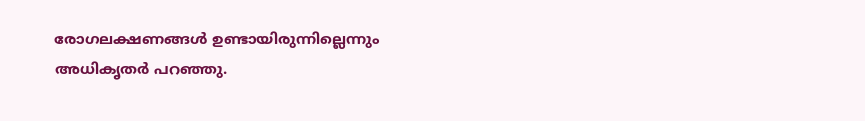രോഗലക്ഷണങ്ങൾ ഉണ്ടായിരുന്നില്ലെന്നും അധികൃതർ പറഞ്ഞു.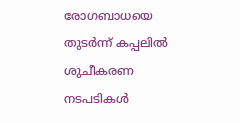രോഗബാധയെ തുടർന്ന് കപ്പലിൽ ശുചീകരണ നടപടികൾ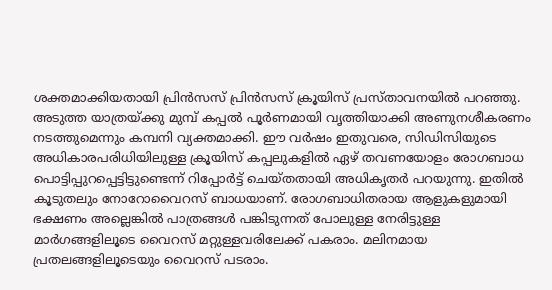ശക്തമാക്കിയതായി പ്രിൻസസ് പ്രിൻസസ് ക്രൂയിസ് പ്രസ്താവനയിൽ പറഞ്ഞു. അടുത്ത യാത്രയ്ക്കു മുമ്പ് കപ്പൽ പൂർണമായി വൃത്തിയാക്കി അണുനശീകരണം നടത്തുമെന്നും കമ്പനി വ്യക്തമാക്കി. ഈ വർഷം ഇതുവരെ, സിഡിസിയുടെ അധികാരപരിധിയിലുള്ള ക്രൂയിസ് കപ്പലുകളിൽ ഏഴ് തവണയോളം രോഗബാധ പൊട്ടിപ്പുറപ്പെട്ടിട്ടുണ്ടെന്ന് റിപ്പോർട്ട് ചെയ്തതായി അധികൃതർ പറയുന്നു. ഇതിൽ കൂടുതലും നോറോവൈറസ് ബാധയാണ്. രോഗബാധിതരായ ആളുകളുമായി ഭക്ഷണം അല്ലെങ്കിൽ പാത്രങ്ങൾ പങ്കിടുന്നത് പോലുള്ള നേരിട്ടുള്ള മാർഗങ്ങളിലൂടെ വൈറസ് മറ്റുള്ളവരിലേക്ക് പകരാം. മലിനമായ പ്രതലങ്ങളിലൂടെയും വൈറസ് പടരാം.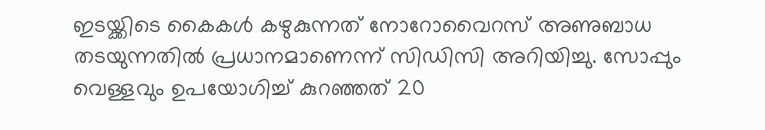ഇടയ്ക്കിടെ കൈകൾ കഴുകുന്നത് നോറോവൈറസ് അണുബാധ തടയുന്നതിൽ പ്രധാനമാണെന്ന് സിഡിസി അറിയിച്ചു. സോപ്പും വെള്ളവും ഉപയോഗിച്ച് കുറഞ്ഞത് 20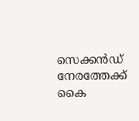സെക്കൻഡ് നേരത്തേക്ക് കൈ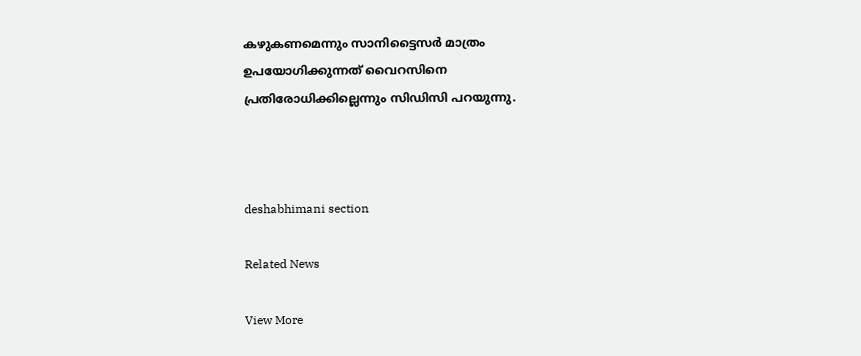കഴുകണമെന്നും സാനിട്ടൈസർ മാത്രം ഉപയോഗിക്കുന്നത് വൈറസിനെ പ്രതിരോധിക്കില്ലെന്നും സിഡിസി പറയുന്നു.



deshabhimani section

Related News

View More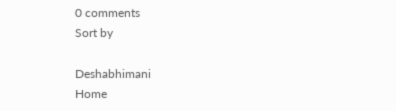0 comments
Sort by

Deshabhimani
Home